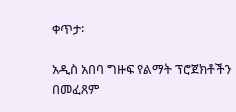ቀጥታ፡

አዲስ አበባ ግዙፍ የልማት ፕሮጀክቶችን በመፈጸም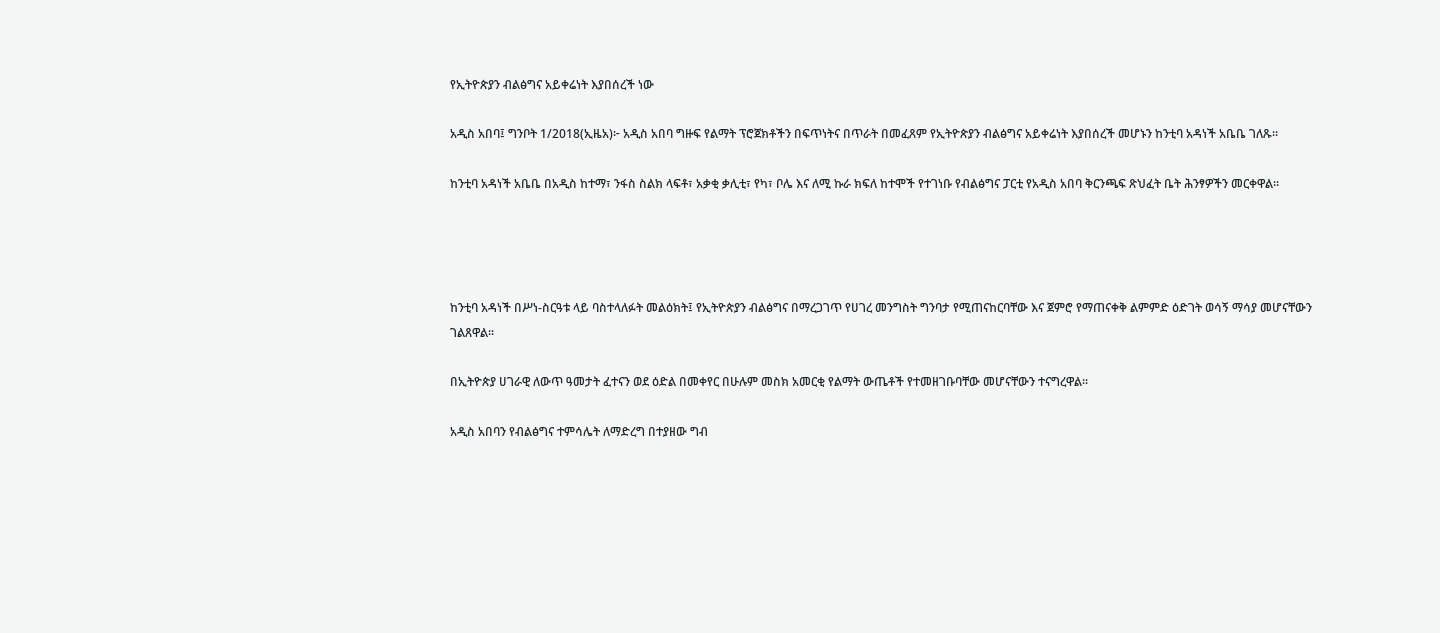የኢትዮጵያን ብልፅግና አይቀሬነት እያበሰረች ነው

አዲስ አበባ፤ ግንቦት 1/2018(ኢዜአ)፦ አዲስ አበባ ግዙፍ የልማት ፕሮጀክቶችን በፍጥነትና በጥራት በመፈጸም የኢትዮጵያን ብልፅግና አይቀሬነት እያበሰረች መሆኑን ከንቲባ አዳነች አቤቤ ገለጹ።

ከንቲባ አዳነች አቤቤ በአዲስ ከተማ፣ ንፋስ ስልክ ላፍቶ፣ አቃቂ ቃሊቲ፣ የካ፣ ቦሌ እና ለሚ ኩራ ክፍለ ከተሞች የተገነቡ የብልፅግና ፓርቲ የአዲስ አበባ ቅርንጫፍ ጽህፈት ቤት ሕንፃዎችን መርቀዋል።




ከንቲባ አዳነች በሥነ-ስርዓቱ ላይ ባስተላለፉት መልዕክት፤ የኢትዮጵያን ብልፅግና በማረጋገጥ የሀገረ መንግስት ግንባታ የሚጠናከርባቸው እና ጀምሮ የማጠናቀቅ ልምምድ ዕድገት ወሳኝ ማሳያ መሆናቸውን ገልጸዋል።

በኢትዮጵያ ሀገራዊ ለውጥ ዓመታት ፈተናን ወደ ዕድል በመቀየር በሁሉም መስክ አመርቂ የልማት ውጤቶች የተመዘገቡባቸው መሆናቸውን ተናግረዋል።

አዲስ አበባን የብልፅግና ተምሳሌት ለማድረግ በተያዘው ግብ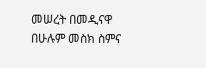መሠረት በመዲናዋ በሁሉም መስክ ስምና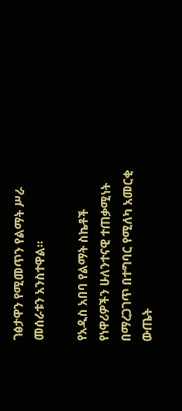ገፅታዋን የሚመጥን የልማት ሥራ መሰራቱን አንስተዋል።

የአዲስ አበባ የልማት ስኬቶች የነዋሪዎችን ሁለንተናዊ ተጠቃሚነት በማረጋገጥ በተግባር የሚለካ አመርቂ ውጤት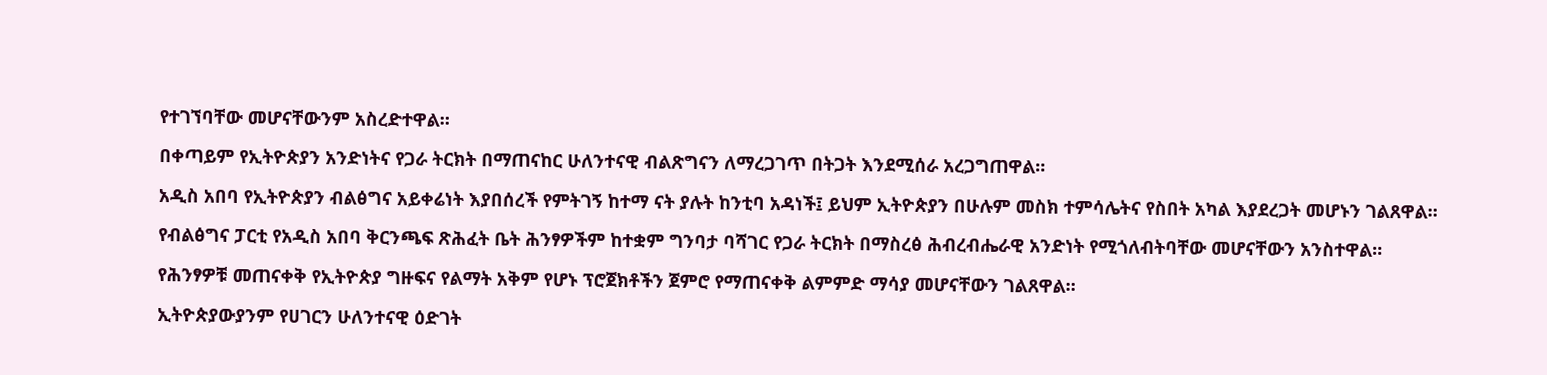የተገኘባቸው መሆናቸውንም አስረድተዋል።

በቀጣይም የኢትዮጵያን አንድነትና የጋራ ትርክት በማጠናከር ሁለንተናዊ ብልጽግናን ለማረጋገጥ በትጋት እንደሚሰራ አረጋግጠዋል።

አዲስ አበባ የኢትዮጵያን ብልፅግና አይቀሬነት እያበሰረች የምትገኝ ከተማ ናት ያሉት ከንቲባ አዳነች፤ ይህም ኢትዮጵያን በሁሉም መስክ ተምሳሌትና የስበት አካል እያደረጋት መሆኑን ገልጸዋል።

የብልፅግና ፓርቲ የአዲስ አበባ ቅርንጫፍ ጽሕፈት ቤት ሕንፃዎችም ከተቋም ግንባታ ባሻገር የጋራ ትርክት በማስረፅ ሕብረብሔራዊ አንድነት የሚጎለብትባቸው መሆናቸውን አንስተዋል።

የሕንፃዎቹ መጠናቀቅ የኢትዮጵያ ግዙፍና የልማት አቅም የሆኑ ፕሮጀክቶችን ጀምሮ የማጠናቀቅ ልምምድ ማሳያ መሆናቸውን ገልጸዋል።

ኢትዮጵያውያንም የሀገርን ሁለንተናዊ ዕድገት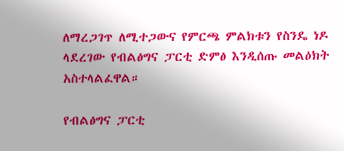ለማረጋገጥ ለሚተጋውና የምርጫ ምልክቱን የስንዴ ነዶ ላደረገው የብልፅግና ፓርቲ ድምፅ እንዲሰጡ መልዕክት አስተላልፈዋል።

የብልፅግና ፓርቲ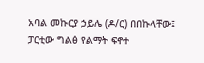አባል መኩርያ ኃይሌ (ዶ/ር) በበኩላቸው፤ ፓርቲው ግልፅ የልማት ፍኖተ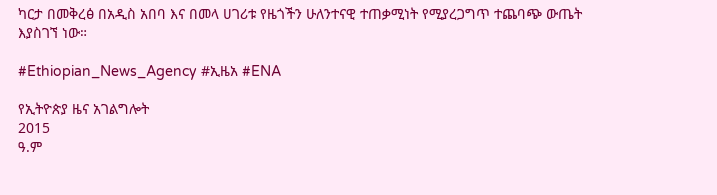ካርታ በመቅረፅ በአዲስ አበባ እና በመላ ሀገሪቱ የዜጎችን ሁለንተናዊ ተጠቃሚነት የሚያረጋግጥ ተጨባጭ ውጤት እያስገኘ ነው።

#Ethiopian_News_Agency #ኢዜአ #ENA

የኢትዮጵያ ዜና አገልግሎት
2015
ዓ.ም